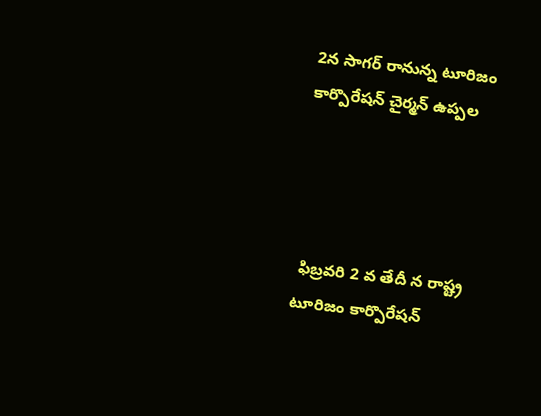2న సాగర్ రానున్న టూరిజం కార్పొరేషన్ చైర్మన్ ఉప్పల




 ఫిబ్రవరి 2 వ తేదీ న రాష్ట్ర టూరిజం కార్పొరేషన్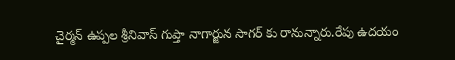చైర్మన్ ఉప్పల శ్రీనివాస్ గుప్తా నాగార్జున సాగర్ కు రానున్నారు.రేపు ఉదయం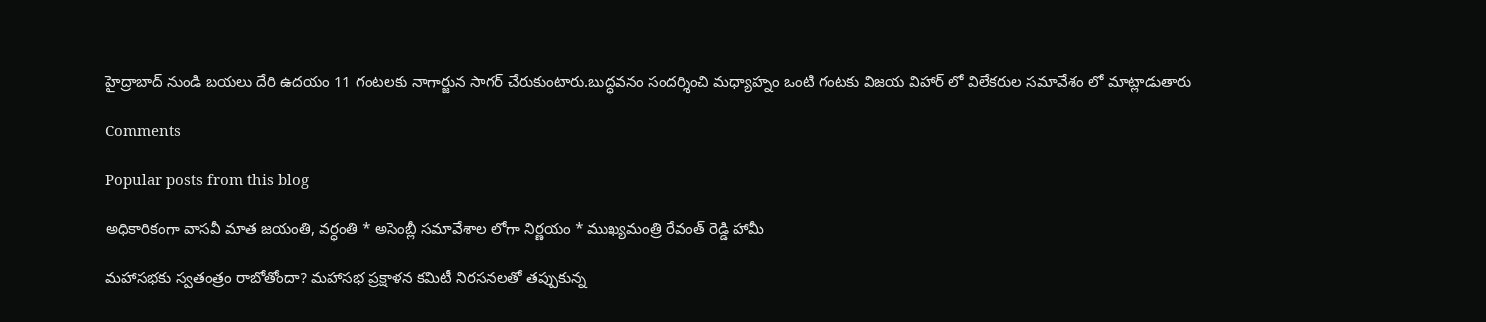హైద్రాబాద్ నుండి బయలు దేరి ఉదయం 11 గంటలకు నాగార్జున సాగర్ చేరుకుంటారు.బుద్ధవనం సందర్శించి మధ్యాహ్నం ఒంటి గంటకు విజయ విహార్ లో విలేకరుల సమావేశం లో మాట్లాడుతారు

Comments

Popular posts from this blog

అధికారికంగా వాసవీ మాత జయంతి, వర్ధంతి * అసెంబ్లీ సమావేశాల లోగా నిర్ణయం * ముఖ్యమంత్రి రేవంత్ రెడ్డి హామీ

మహాసభకు స్వతంత్రం రాబోతోందా? మహాసభ ప్రక్షాళన కమిటీ నిరసనలతో తప్పుకున్న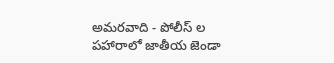అమరవాది - పోలీస్ ల పహారాలో జాతీయ జెండా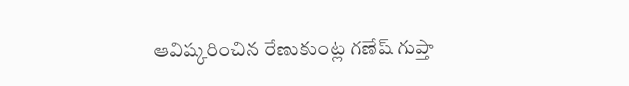ఆవిష్కరించిన రేణుకుంట్ల గణేష్ గుప్తా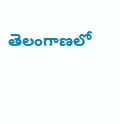తెలంగాణలో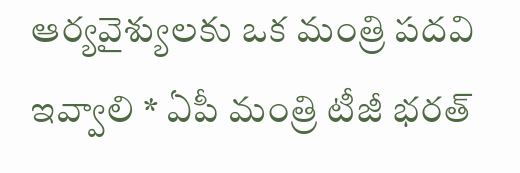ఆర్యవైశ్యులకు ఒక మంత్రి పదవి ఇవ్వాలి * ఏపీ మంత్రి టీజీ భరత్